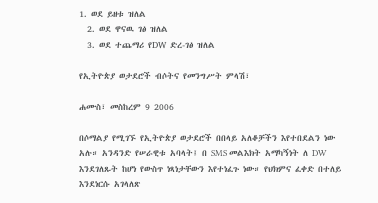1. ወደ ይዘቱ ዝለል
  2. ወደ ዋናዉ ገፅ ዝለል
  3. ወደ ተጨማሪ የDW ድረ-ገፅ ዝለል

የኢትዮጵያ ወታደሮች ብሶትና የመንግሥት ምላሽ፣

ሐሙስ፣ መስከረም 9 2006

በሶማልያ የሚገኙ የኢትዮጵያ ወታደሮች በበላይ አለቆቻችን እየተበደልን ነው አሉ። አንዳንድ የሠራዊቱ አባላት፤ በ SMS መልእክት አማካኝነት ለ DW እንደገለጹት ከሆነ የውስጥ ነጻነታቸውን እየተነፈጉ ነው። የህክምና ፈቀድ በተለይ እንደነርሱ አገላለጽ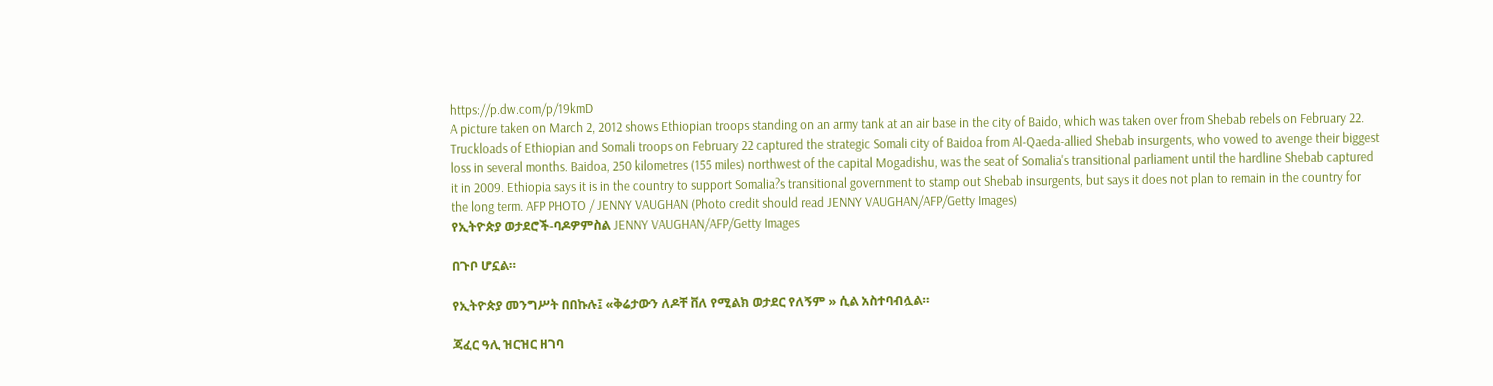https://p.dw.com/p/19kmD
A picture taken on March 2, 2012 shows Ethiopian troops standing on an army tank at an air base in the city of Baido, which was taken over from Shebab rebels on February 22. Truckloads of Ethiopian and Somali troops on February 22 captured the strategic Somali city of Baidoa from Al-Qaeda-allied Shebab insurgents, who vowed to avenge their biggest loss in several months. Baidoa, 250 kilometres (155 miles) northwest of the capital Mogadishu, was the seat of Somalia's transitional parliament until the hardline Shebab captured it in 2009. Ethiopia says it is in the country to support Somalia?s transitional government to stamp out Shebab insurgents, but says it does not plan to remain in the country for the long term. AFP PHOTO / JENNY VAUGHAN (Photo credit should read JENNY VAUGHAN/AFP/Getty Images)
የኢትዮጵያ ወታደሮች-ባዶዎምስል JENNY VAUGHAN/AFP/Getty Images

በጉቦ ሆኗል።

የኢትዮጵያ መንግሥት በበኩሉ፤ «ቅሬታውን ለዶቸ ቨለ የሚልክ ወታደር የለኝም » ሲል አስተባብሏል።

ጃፈር ዓሊ ዝርዝር ዘገባ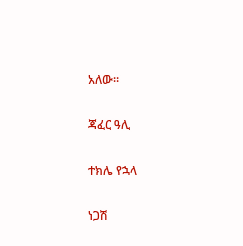አለው።

ጃፈር ዓሊ

ተክሌ የኋላ

ነጋሽ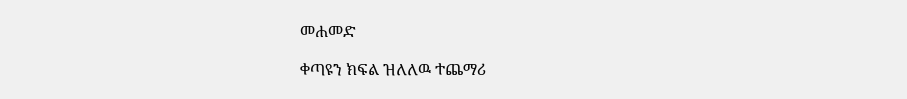መሐመድ

ቀጣዩን ክፍል ዝለለዉ ተጨማሪ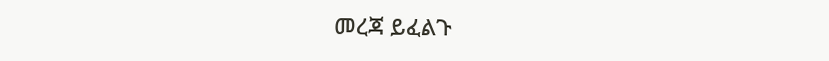መረጃ ይፈልጉ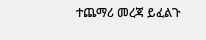ተጨማሪ መረጃ ይፈልጉ